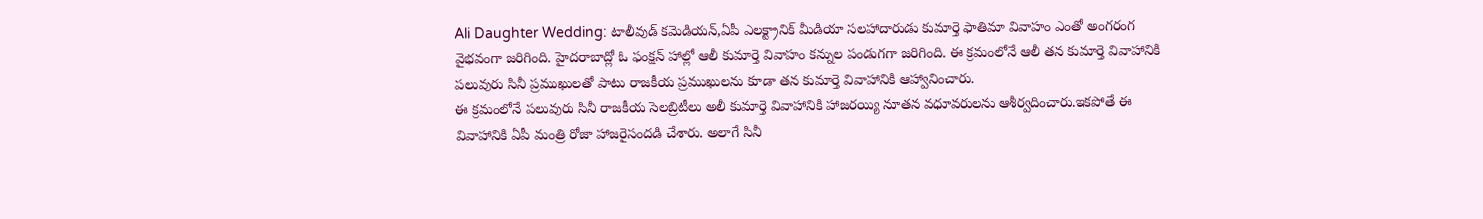Ali Daughter Wedding: టాలీవుడ్ కమెడియన్,ఏపీ ఎలక్ట్రానిక్ మీడియా సలహాదారుడు కుమార్తె ఫాతిమా వివాహం ఎంతో అంగరంగ వైభవంగా జరిగింది. హైదరాబాద్లో ఓ ఫంక్షన్ హాల్లో ఆలీ కుమార్తె వివాహం కన్నుల పండుగగా జరిగింది. ఈ క్రమంలోనే ఆలీ తన కుమార్తె వివాహానికి పలువురు సినీ ప్రముఖులతో పాటు రాజకీయ ప్రముఖులను కూడా తన కుమార్తె వివాహానికి ఆహ్వానించారు.
ఈ క్రమంలోనే పలువురు సినీ రాజకీయ సెలబ్రిటీలు అలీ కుమార్తె వివాహానికి హాజరయ్యి నూతన వధూవరులను ఆశీర్వదించారు.ఇకపోతే ఈ వివాహానికి ఏపీ మంత్రి రోజా హాజరైసందడి చేశారు. అలాగే సినీ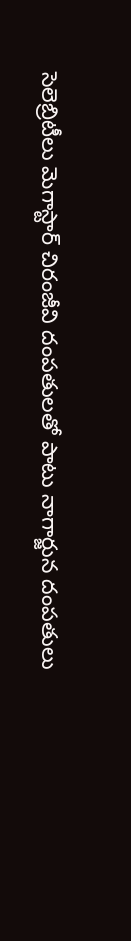సెలెబ్రిటీలు మెగాస్టార్ చిరంజీవి దంపతులతో పాటు నాగార్జున దంపతులు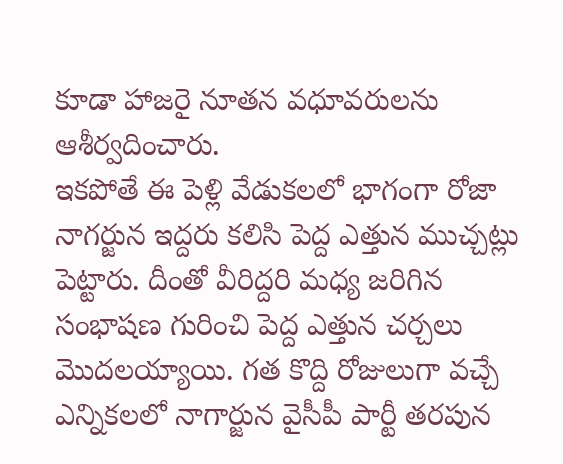కూడా హాజరై నూతన వధూవరులను ఆశీర్వదించారు.
ఇకపోతే ఈ పెళ్లి వేడుకలలో భాగంగా రోజా నాగర్జున ఇద్దరు కలిసి పెద్ద ఎత్తున ముచ్చట్లు పెట్టారు. దీంతో వీరిద్దరి మధ్య జరిగిన సంభాషణ గురించి పెద్ద ఎత్తున చర్చలు మొదలయ్యాయి. గత కొద్ది రోజులుగా వచ్చే ఎన్నికలలో నాగార్జున వైసీపీ పార్టీ తరపున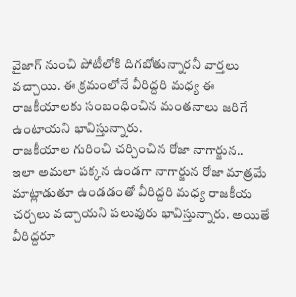వైజాగ్ నుంచి పోటీలోకి దిగబోతున్నారనీ వార్తలు వచ్చాయి. ఈ క్రమంలోనే వీరిద్దరి మధ్య ఈ రాజకీయాలకు సంబంధించిన మంతనాలు జరిగే ఉంటాయని భావిస్తున్నారు.
రాజకీయాల గురించి చర్చించిన రోజా నాగార్జున..
ఇలా అమలా పక్కన ఉండగా నాగార్జున రోజా మాత్రమే మాట్లాడుతూ ఉండడంతో వీరిద్దరి మధ్య రాజకీయ చర్చలు వచ్చాయని పలువురు భావిస్తున్నారు. అయితే వీరిద్దరూ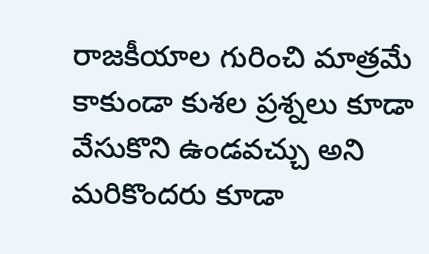రాజకీయాల గురించి మాత్రమే కాకుండా కుశల ప్రశ్నలు కూడా వేసుకొని ఉండవచ్చు అని మరికొందరు కూడా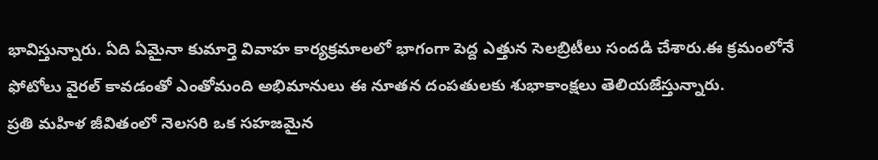భావిస్తున్నారు. ఏది ఏమైనా కుమార్తె వివాహ కార్యక్రమాలలో భాగంగా పెద్ద ఎత్తున సెలబ్రిటీలు సందడి చేశారు.ఈ క్రమంలోనే ఫోటోలు వైరల్ కావడంతో ఎంతోమంది అభిమానులు ఈ నూతన దంపతులకు శుభాకాంక్షలు తెలియజేస్తున్నారు.
ప్రతి మహిళ జీవితంలో నెలసరి ఒక సహజమైన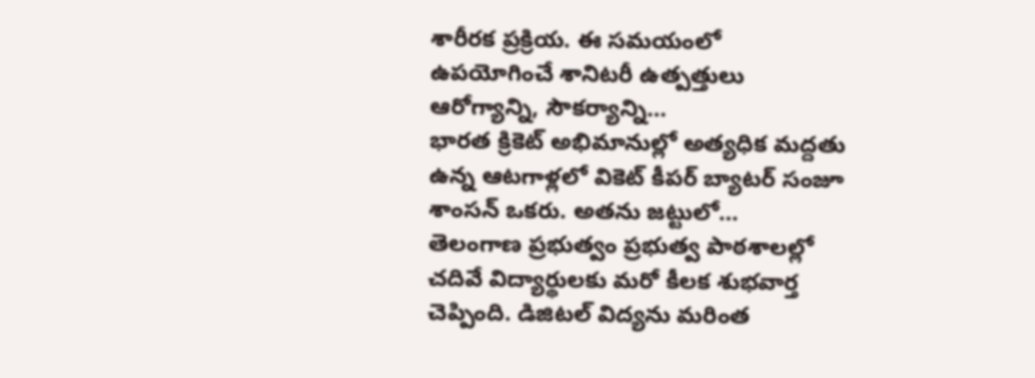శారీరక ప్రక్రియ. ఈ సమయంలో ఉపయోగించే శానిటరీ ఉత్పత్తులు ఆరోగ్యాన్ని, సౌకర్యాన్ని…
భారత క్రికెట్ అభిమానుల్లో అత్యధిక మద్దతు ఉన్న ఆటగాళ్లలో వికెట్ కీపర్ బ్యాటర్ సంజూ శాంసన్ ఒకరు. అతను జట్టులో…
తెలంగాణ ప్రభుత్వం ప్రభుత్వ పాఠశాలల్లో చదివే విద్యార్థులకు మరో కీలక శుభవార్త చెప్పింది. డిజిటల్ విద్యను మరింత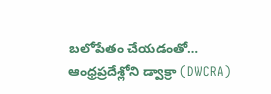బలోపేతం చేయడంతో…
ఆంధ్రప్రదేశ్లోని డ్వాక్రా (DWCRA)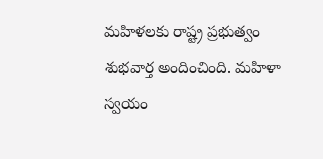మహిళలకు రాష్ట్ర ప్రభుత్వం శుభవార్త అందించింది. మహిళా స్వయం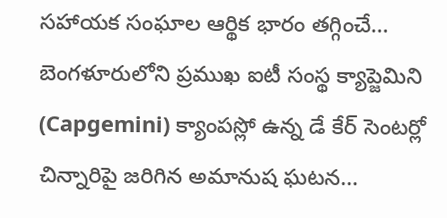సహాయక సంఘాల ఆర్థిక భారం తగ్గించే…
బెంగళూరులోని ప్రముఖ ఐటీ సంస్థ క్యాప్జెమిని (Capgemini) క్యాంపస్లో ఉన్న డే కేర్ సెంటర్లో చిన్నారిపై జరిగిన అమానుష ఘటన…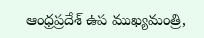ఆంధ్రప్రదేశ్ ఉప ముఖ్యమంత్రి,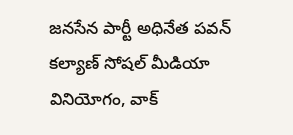జనసేన పార్టీ అధినేత పవన్ కల్యాణ్ సోషల్ మీడియా వినియోగం, వాక్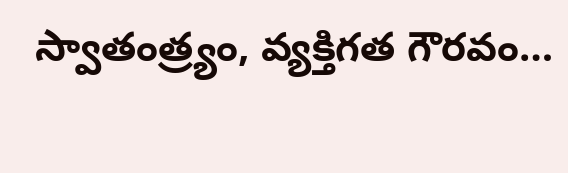స్వాతంత్ర్యం, వ్యక్తిగత గౌరవం…